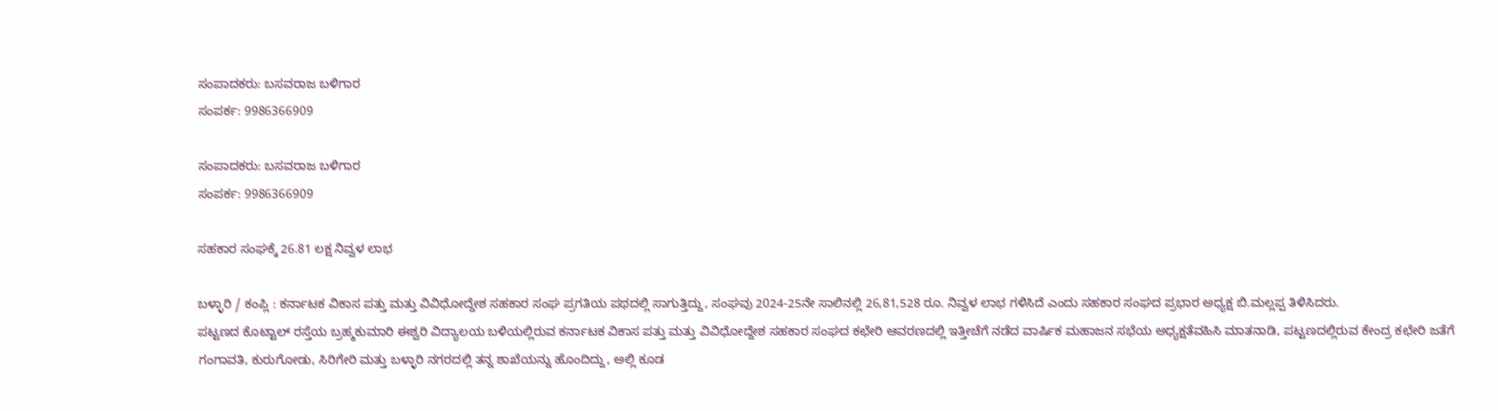ಸಂಪಾದಕರು: ಬಸವರಾಜ ಬಳಿಗಾರ
ಸಂಪರ್ಕ: 9986366909

ಸಂಪಾದಕರು: ಬಸವರಾಜ ಬಳಿಗಾರ
ಸಂಪರ್ಕ: 9986366909

ಸಹಕಾರ ಸಂಘಕ್ಕೆ 26.81 ಲಕ್ಷ ನಿವ್ವಳ ಲಾಭ

ಬಳ್ಳಾರಿ / ಕಂಪ್ಲಿ : ಕರ್ನಾಟಕ ವಿಕಾಸ ಪತ್ತು ಮತ್ತು ವಿವಿಧೋದ್ದೇಶ ಸಹಕಾರ ಸಂಘ ಪ್ರಗತಿಯ ಪಥದಲ್ಲಿ ಸಾಗುತ್ತಿದ್ದು, ಸಂಘವು 2024-25ನೇ ಸಾಲಿನಲ್ಲಿ 26,81,528 ರೂ. ನಿವ್ವಳ ಲಾಭ ಗಳಿಸಿದೆ ಎಂದು ಸಹಕಾರ ಸಂಘದ ಪ್ರಭಾರ ಅಧ್ಯಕ್ಷ ಬಿ.ಮಲ್ಲಪ್ಪ ತಿಳಿಸಿದರು.
ಪಟ್ಟಣದ ಕೊಟ್ಟಾಲ್ ರಸ್ತೆಯ ಬ್ರಹ್ಮಕುಮಾರಿ ಈಶ್ವರಿ ವಿದ್ಯಾಲಯ ಬಳಿಯಲ್ಲಿರುವ ಕರ್ನಾಟಕ ವಿಕಾಸ ಪತ್ತು ಮತ್ತು ವಿವಿಧೋದ್ದೇಶ ಸಹಕಾರ ಸಂಘದ ಕಛೇರಿ ಆವರಣದಲ್ಲಿ ಇತ್ತೀಚೆಗೆ ನಡೆದ ವಾರ್ಷಿಕ ಮಹಾಜನ ಸಭೆಯ ಅಧ್ಯಕ್ಷತೆವಹಿಸಿ ಮಾತನಾಡಿ, ಪಟ್ಟಣದಲ್ಲಿರುವ ಕೇಂದ್ರ ಕಛೇರಿ ಜತೆಗೆ ಗಂಗಾವತಿ, ಕುರುಗೋಡು, ಸಿರಿಗೇರಿ ಮತ್ತು ಬಳ್ಳಾರಿ ನಗರದಲ್ಲಿ ತನ್ನ ಶಾಖೆಯನ್ನು ಹೊಂದಿದ್ದು, ಅಲ್ಲಿ ಕೂಡ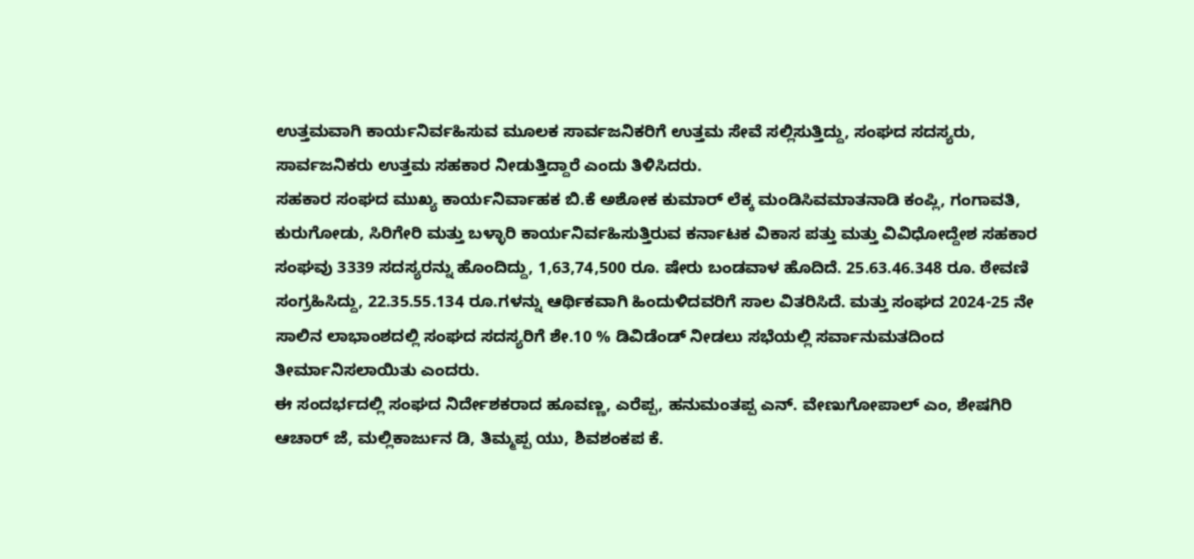ಉತ್ತಮವಾಗಿ ಕಾರ್ಯನಿರ್ವಹಿಸುವ ಮೂಲಕ ಸಾರ್ವಜನಿಕರಿಗೆ ಉತ್ತಮ ಸೇವೆ ಸಲ್ಲಿಸುತ್ತಿದ್ದು, ಸಂಘದ ಸದಸ್ಯರು, ಸಾರ್ವಜನಿಕರು ಉತ್ತಮ ಸಹಕಾರ ನೀಡುತ್ತಿದ್ದಾರೆ ಎಂದು ತಿಳಿಸಿದರು.
ಸಹಕಾರ ಸಂಘದ ಮುಖ್ಯ ಕಾರ್ಯನಿರ್ವಾಹಕ ಬಿ.ಕೆ ಅಶೋಕ ಕುಮಾರ್ ಲೆಕ್ಕ‌ ಮಂಡಿಸಿವಮಾತನಾಡಿ ಕಂಪ್ಲಿ, ಗಂಗಾವತಿ, ಕುರುಗೋಡು, ಸಿರಿಗೇರಿ ಮತ್ತು ಬಳ್ಳಾರಿ ಕಾರ್ಯನಿರ್ವಹಿಸುತ್ತಿರುವ ಕರ್ನಾಟಕ ವಿಕಾಸ ಪತ್ತು ಮತ್ತು ವಿವಿಧೋದ್ದೇಶ ಸಹಕಾರ ಸಂಘವು 3339 ಸದಸ್ಯರನ್ನು ಹೊಂದಿದ್ದು, 1,63,74,500 ರೂ. ಷೇರು ಬಂಡವಾಳ ಹೊದಿದೆ. 25.63.46.348 ರೂ. ಠೇವಣಿ ಸಂಗ್ರಹಿಸಿದ್ದು, 22.35.55.134 ರೂ.ಗಳನ್ನು ಆರ್ಥಿಕವಾಗಿ ಹಿಂದುಳಿದವರಿಗೆ ಸಾಲ ವಿತರಿಸಿದೆ. ಮತ್ತು ಸಂಘದ 2024-25 ನೇ ಸಾಲಿನ ಲಾಭಾಂಶದಲ್ಲಿ ಸಂಘದ ಸದಸ್ಯರಿಗೆ ಶೇ.10 % ಡಿವಿಡೆಂಡ್ ನೀಡಲು ಸಭೆಯಲ್ಲಿ ಸರ್ವಾನುಮತದಿಂದ ತೀರ್ಮಾನಿಸಲಾಯಿತು ಎಂದರು.
ಈ ಸಂದರ್ಭದಲ್ಲಿ ಸಂಘದ ನಿರ್ದೇಶಕರಾದ ಹೂವಣ್ಣ, ಎರೆಪ್ಪ, ಹನುಮಂತಪ್ಪ ಎನ್. ವೇಣುಗೋಪಾಲ್ ಎಂ, ಶೇಷಗಿರಿ ಆಚಾರ್ ಜೆ, ಮಲ್ಲಿಕಾರ್ಜುನ ಡಿ, ತಿಮ್ಮಪ್ಪ ಯು, ಶಿವಶಂಕಪ ಕೆ.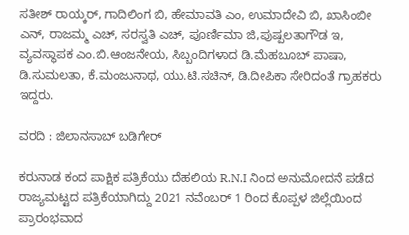ಸತೀಶ್ ರಾಯ್ಕರ್, ಗಾದಿಲಿಂಗ ಬಿ, ಹೇಮಾವತಿ ಎಂ, ಉಮಾದೇವಿ ಬಿ, ಖಾಸಿಂಬೀ ಎನ್, ರಾಜಮ್ಮ ಎಚ್, ಸರಸ್ವತಿ ಎಚ್, ಪೂರ್ಣಿಮಾ ಜಿ,ಪುಷ್ಪಲತಾಗೌಡ ಇ, ವ್ಯವಸ್ಥಾಪಕ ಎಂ.ಬಿ.ಆಂಜನೇಯ, ಸಿಬ್ಬಂದಿಗಳಾದ ಡಿ.ಮೆಹಬೂಬ್ ಪಾಷಾ, ಡಿ.ಸುಮಲತಾ, ಕೆ.ಮಂಜುನಾಥ, ಯು.ಟಿ.ಸಚಿನ್, ಡಿ.ದೀಪಿಕಾ ಸೇರಿದಂತೆ ಗ್ರಾಹಕರು ಇದ್ದರು.

ವರದಿ : ಜಿಲಾನಸಾಬ್ ಬಡಿಗೇರ್

ಕರುನಾಡ ಕಂದ ಪಾಕ್ಷಿಕ ಪತ್ರಿಕೆಯು ದೆಹಲಿಯ R.N.I ನಿಂದ ಅನುಮೋದನೆ ಪಡೆದ ರಾಜ್ಯಮಟ್ಟದ ಪತ್ರಿಕೆಯಾಗಿದ್ದು 2021 ನವೆಂಬರ್ 1 ರಿಂದ ಕೊಪ್ಪಳ ಜಿಲ್ಲೆಯಿಂದ ಪ್ರಾರಂಭವಾದ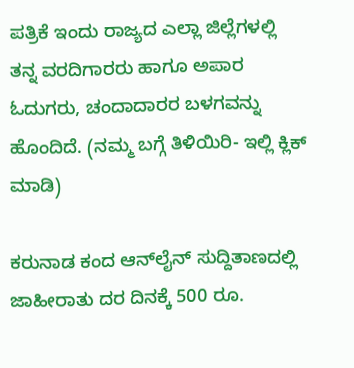ಪತ್ರಿಕೆ ಇಂದು ರಾಜ್ಯದ ಎಲ್ಲಾ ಜಿಲ್ಲೆಗಳಲ್ಲಿ ತನ್ನ ವರದಿಗಾರರು ಹಾಗೂ ಅಪಾರ ಓದುಗರು, ಚಂದಾದಾರರ ಬಳಗವನ್ನು ಹೊಂದಿದೆ. (ನಮ್ಮ ಬಗ್ಗೆ ತಿಳಿಯಿರಿ- ಇಲ್ಲಿ ಕ್ಲಿಕ್‌ ಮಾಡಿ)

ಕರುನಾಡ ಕಂದ ಆನ್‌ಲೈನ್‌ ಸುದ್ದಿತಾಣದಲ್ಲಿ ಜಾಹೀರಾತು ದರ ದಿನಕ್ಕೆ 500 ರೂ.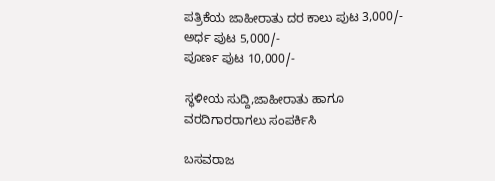ಪತ್ರಿಕೆಯ ಜಾಹೀರಾತು ದರ ಕಾಲು ಪುಟ 3,000/-
ಅರ್ಧ ಪುಟ 5,000/-
ಪೂರ್ಣ ಪುಟ 10,000/-

ಸ್ಥಳೀಯ ಸುದ್ದಿ,ಜಾಹೀರಾತು ಹಾಗೂ ವರದಿಗಾರರಾಗಲು ಸಂಪರ್ಕಿಸಿ

ಬಸವರಾಜ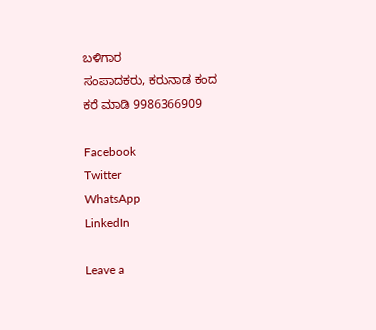ಬಳಿಗಾರ
ಸಂಪಾದಕರು, ಕರುನಾಡ ಕಂದ
ಕರೆ ಮಾಡಿ 9986366909

Facebook
Twitter
WhatsApp
LinkedIn

Leave a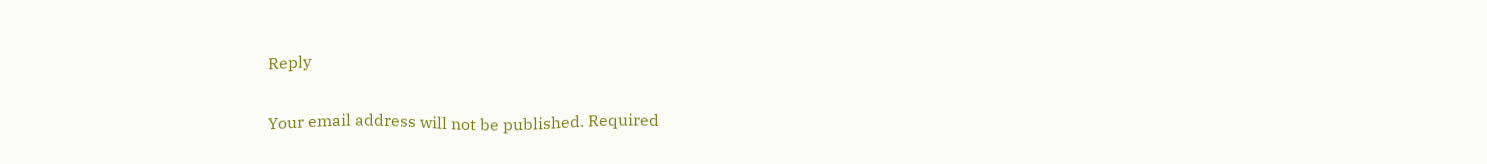Reply

Your email address will not be published. Required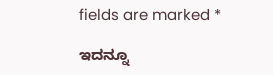fields are marked *

ಇದನ್ನೂ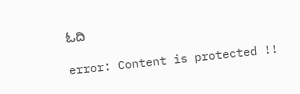ಓದಿ

error: Content is protected !!